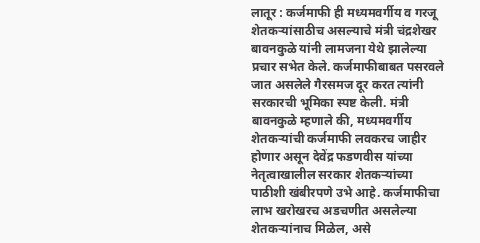लातूर : कर्जमाफी ही मध्यमवर्गीय व गरजू शेतकऱ्यांसाठीच असल्याचे मंत्री चंद्रशेखर बावनकुळे यांनी लामजना येथे झालेल्या प्रचार सभेत केले. कर्जमाफीबाबत पसरवले जात असलेले गैरसमज दूर करत त्यांनी सरकारची भूमिका स्पष्ट केली. मंत्री बावनकुळे म्हणाले की, मध्यमवर्गीय शेतकऱ्यांची कर्जमाफी लवकरच जाहीर होणार असून देवेंद्र फडणवीस यांच्या नेतृत्वाखालील सरकार शेतकऱ्यांच्या पाठीशी खंबीरपणे उभे आहे. कर्जमाफीचा लाभ खरोखरच अडचणीत असलेल्या शेतकऱ्यांनाच मिळेल, असे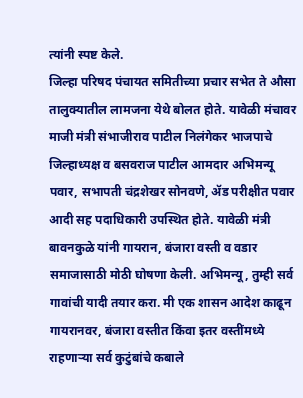त्यांनी स्पष्ट केले.
जिल्हा परिषद पंचायत समितीच्या प्रचार सभेत ते औसा तालुक्यातील लामजना येथे बोलत होते. यावेळी मंचावर माजी मंत्री संभाजीराव पाटील निलंगेकर भाजपाचे जिल्हाध्यक्ष व बसवराज पाटील आमदार अभिमन्यू पवार, सभापती चंद्रशेखर सोनवणे, ॲड परीक्षीत पवार आदी सह पदाधिकारी उपस्थित होते. यावेळी मंत्री बावनकुळे यांनी गायरान, बंजारा वस्ती व वडार समाजासाठी मोठी घोषणा केली. अभिमन्यू, तुम्ही सर्व गावांची यादी तयार करा. मी एक शासन आदेश काढून गायरानवर, बंजारा वस्तीत किंवा इतर वस्तींमध्ये राहणाऱ्या सर्व कुटुंबांचे कबाले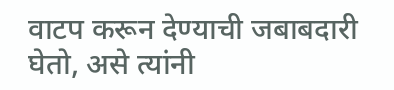वाटप करून देण्याची जबाबदारी घेतो, असे त्यांनी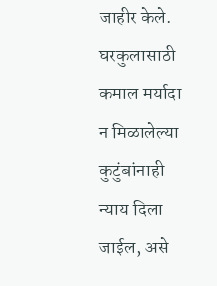जाहीर केले. घरकुलासाठी कमाल मर्यादा न मिळालेल्या कुटुंबांनाही न्याय दिला जाईल, असे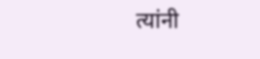त्यांनी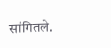सांगितले.